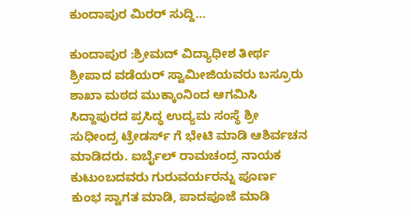ಕುಂದಾಪುರ ಮಿರರ್ ಸುದ್ದಿ…

ಕುಂದಾಪುರ :ಶ್ರೀಮದ್ ವಿದ್ಯಾಧೀಶ ತೀರ್ಥ ಶ್ರೀಪಾದ ವಡೆಯರ್ ಸ್ವಾಮೀಜಿಯವರು ಬಸ್ರೂರು ಶಾಖಾ ಮಠದ ಮುಕ್ಕಾಂನಿಂದ ಆಗಮಿಸಿ ಸಿದ್ದಾಪುರದ ಪ್ರಸಿದ್ಧ ಉದ್ಯಮ ಸಂಸ್ಥೆ ಶ್ರೀ ಸುಧೀಂದ್ರ ಟ್ರೇಡರ್ಸ್ ಗೆ ಭೇಟಿ ಮಾಡಿ ಆಶಿರ್ವಚನ ಮಾಡಿದರು. ಐರ್ಬೈಲ್ ರಾಮಚಂದ್ರ ನಾಯಕ ಕುಟುಂಬದವರು ಗುರುವರ್ಯರನ್ನು ಪೂರ್ಣ ಕುಂಭ ಸ್ವಾಗತ ಮಾಡಿ, ಪಾದಪೂಜೆ ಮಾಡಿ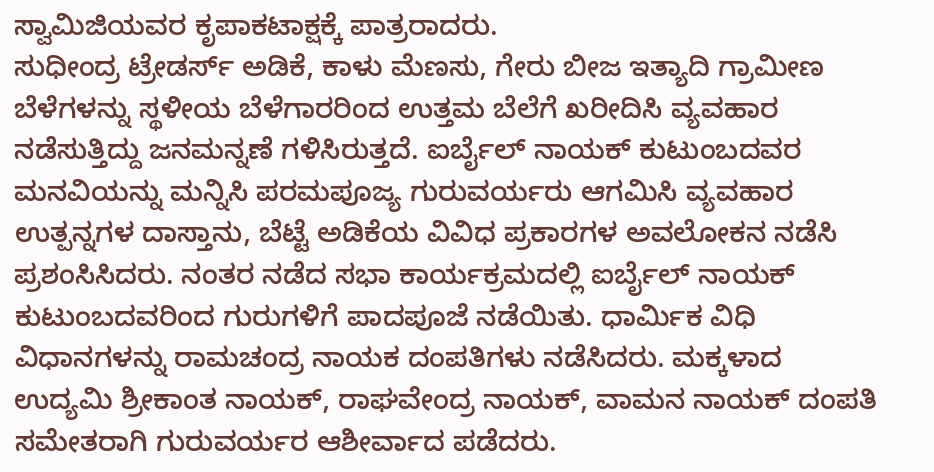ಸ್ವಾಮಿಜಿಯವರ ಕೃಪಾಕಟಾಕ್ಷಕ್ಕೆ ಪಾತ್ರರಾದರು.
ಸುಧೀಂದ್ರ ಟ್ರೇಡರ್ಸ್ ಅಡಿಕೆ, ಕಾಳು ಮೆಣಸು, ಗೇರು ಬೀಜ ಇತ್ಯಾದಿ ಗ್ರಾಮೀಣ ಬೆಳೆಗಳನ್ನು ಸ್ಥಳೀಯ ಬೆಳೆಗಾರರಿಂದ ಉತ್ತಮ ಬೆಲೆಗೆ ಖರೀದಿಸಿ ವ್ಯವಹಾರ ನಡೆಸುತ್ತಿದ್ದು ಜನಮನ್ನಣೆ ಗಳಿಸಿರುತ್ತದೆ. ಐರ್ಬೈಲ್ ನಾಯಕ್ ಕುಟುಂಬದವರ ಮನವಿಯನ್ನು ಮನ್ನಿಸಿ ಪರಮಪೂಜ್ಯ ಗುರುವರ್ಯರು ಆಗಮಿಸಿ ವ್ಯವಹಾರ ಉತ್ಪನ್ನಗಳ ದಾಸ್ತಾನು, ಬೆಟ್ಟೆ ಅಡಿಕೆಯ ವಿವಿಧ ಪ್ರಕಾರಗಳ ಅವಲೋಕನ ನಡೆಸಿ ಪ್ರಶಂಸಿಸಿದರು. ನಂತರ ನಡೆದ ಸಭಾ ಕಾರ್ಯಕ್ರಮದಲ್ಲಿ ಐರ್ಬೈಲ್ ನಾಯಕ್ ಕುಟುಂಬದವರಿಂದ ಗುರುಗಳಿಗೆ ಪಾದಪೂಜೆ ನಡೆಯಿತು. ಧಾರ್ಮಿಕ ವಿಧಿ ವಿಧಾನಗಳನ್ನು ರಾಮಚಂದ್ರ ನಾಯಕ ದಂಪತಿಗಳು ನಡೆಸಿದರು. ಮಕ್ಕಳಾದ ಉದ್ಯಮಿ ಶ್ರೀಕಾಂತ ನಾಯಕ್, ರಾಘವೇಂದ್ರ ನಾಯಕ್, ವಾಮನ ನಾಯಕ್ ದಂಪತಿ ಸಮೇತರಾಗಿ ಗುರುವರ್ಯರ ಆಶೀರ್ವಾದ ಪಡೆದರು.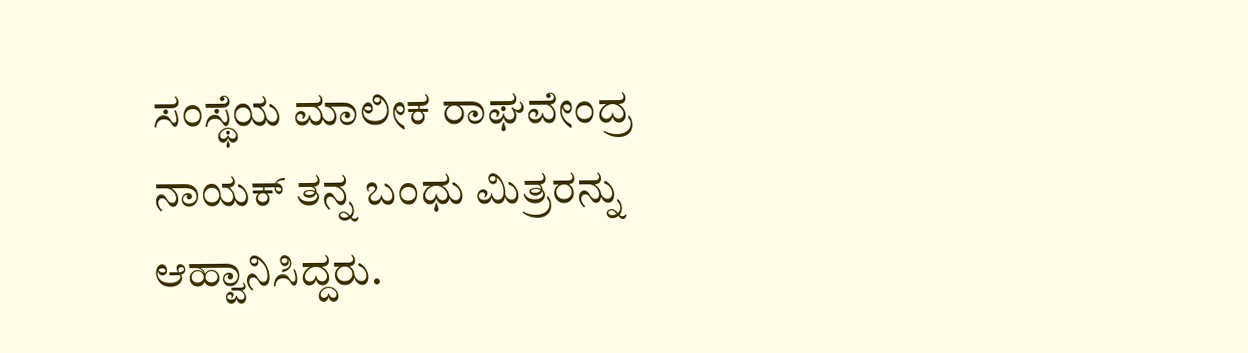ಸಂಸ್ಥೆಯ ಮಾಲೀಕ ರಾಘವೇಂದ್ರ ನಾಯಕ್ ತನ್ನ ಬಂಧು ಮಿತ್ರರನ್ನು ಆಹ್ವಾನಿಸಿದ್ದರು.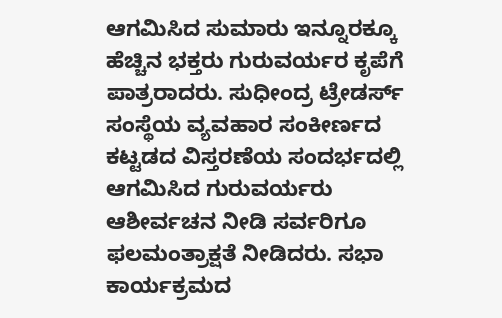ಆಗಮಿಸಿದ ಸುಮಾರು ಇನ್ನೂರಕ್ಕೂ ಹೆಚ್ಚಿನ ಭಕ್ತರು ಗುರುವರ್ಯರ ಕೃಪೆಗೆ ಪಾತ್ರರಾದರು. ಸುಧೀಂದ್ರ ಟ್ರೇಡರ್ಸ್ ಸಂಸ್ಥೆಯ ವ್ಯವಹಾರ ಸಂಕೀರ್ಣದ ಕಟ್ಟಡದ ವಿಸ್ತರಣೆಯ ಸಂದರ್ಭದಲ್ಲಿ ಆಗಮಿಸಿದ ಗುರುವರ್ಯರು ಆಶೀರ್ವಚನ ನೀಡಿ ಸರ್ವರಿಗೂ ಫಲಮಂತ್ರಾಕ್ಷತೆ ನೀಡಿದರು. ಸಭಾ ಕಾರ್ಯಕ್ರಮದ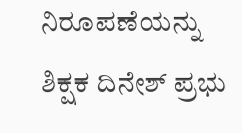ನಿರೂಪಣೆಯನ್ನು ಶಿಕ್ಷಕ ದಿನೇಶ್ ಪ್ರಭು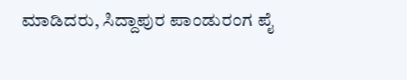ಮಾಡಿದರು, ಸಿದ್ದಾಪುರ ಪಾಂಡುರಂಗ ಪೈ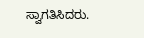ಸ್ವಾಗತಿಸಿದರು.